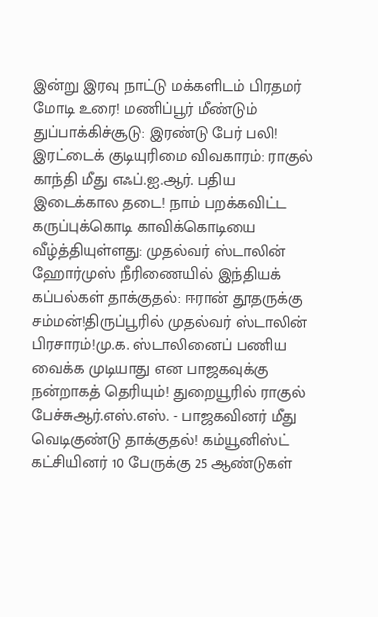இன்று இரவு நாட்டு மக்களிடம் பிரதமர் மோடி உரை! மணிப்பூர் மீண்டும் துப்பாக்கிச்சூடு: இரண்டு பேர் பலி! இரட்டைக் குடியுரிமை விவகாரம்: ராகுல் காந்தி மீது எஃப்.ஐ.ஆர். பதிய இடைக்கால தடை! நாம் பறக்கவிட்ட கருப்புக்கொடி காவிக்கொடியை வீழ்த்தியுள்ளது: முதல்வர் ஸ்டாலின் ஹோர்முஸ் நீரிணையில் இந்தியக் கப்பல்கள் தாக்குதல்: ஈரான் தூதருக்கு சம்மன்!திருப்பூரில் முதல்வர் ஸ்டாலின் பிரசாரம்!மு.க. ஸ்டாலினைப் பணிய வைக்க முடியாது என பாஜகவுக்கு நன்றாகத் தெரியும்! துறையூரில் ராகுல் பேச்சுஆர்.எஸ்.எஸ். - பாஜகவினர் மீது வெடிகுண்டு தாக்குதல்! கம்யூனிஸ்ட் கட்சியினர் 10 பேருக்கு 25 ஆண்டுகள்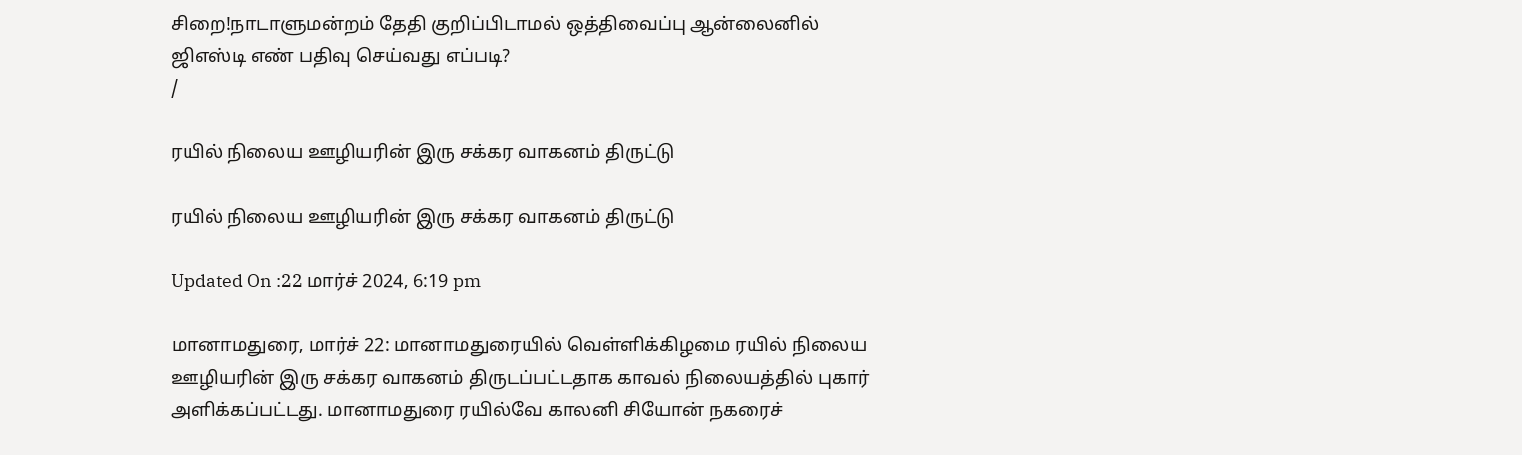சிறை!நாடாளுமன்றம் தேதி குறிப்பிடாமல் ஒத்திவைப்பு ஆன்லைனில் ஜிஎஸ்டி எண் பதிவு செய்வது எப்படி?
/

ரயில் நிலைய ஊழியரின் இரு சக்கர வாகனம் திருட்டு

ரயில் நிலைய ஊழியரின் இரு சக்கர வாகனம் திருட்டு

Updated On :22 மார்ச் 2024, 6:19 pm

மானாமதுரை, மார்ச் 22: மானாமதுரையில் வெள்ளிக்கிழமை ரயில் நிலைய ஊழியரின் இரு சக்கர வாகனம் திருடப்பட்டதாக காவல் நிலையத்தில் புகார் அளிக்கப்பட்டது. மானாமதுரை ரயில்வே காலனி சியோன் நகரைச்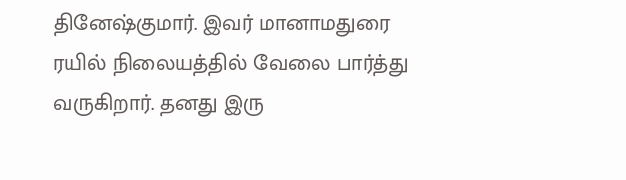தினேஷ்குமார். இவர் மானாமதுரை ரயில் நிலையத்தில் வேலை பார்த்து வருகிறார். தனது இரு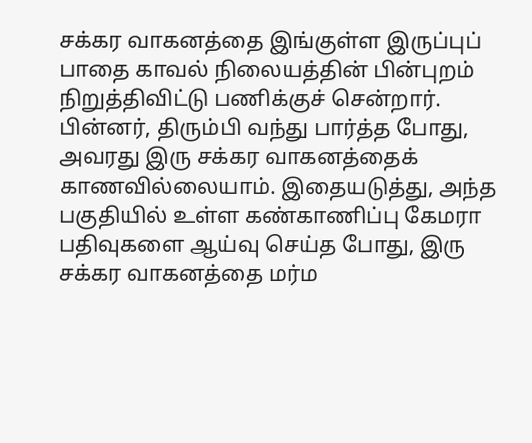சக்கர வாகனத்தை இங்குள்ள இருப்புப் பாதை காவல் நிலையத்தின் பின்புறம் நிறுத்திவிட்டு பணிக்குச் சென்றார். பின்னர், திரும்பி வந்து பார்த்த போது, அவரது இரு சக்கர வாகனத்தைக் காணவில்லையாம். இதையடுத்து, அந்த பகுதியில் உள்ள கண்காணிப்பு கேமரா பதிவுகளை ஆய்வு செய்த போது, இரு சக்கர வாகனத்தை மர்ம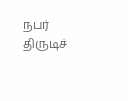நபர் திருடிச்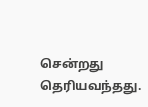சென்றது தெரியவந்தது.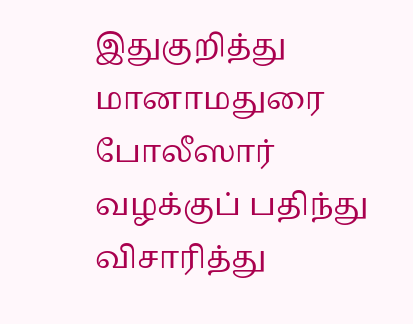இதுகுறித்து மானாமதுரை போலீஸார் வழக்குப் பதிந்து விசாரித்து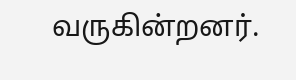வருகின்றனர்.